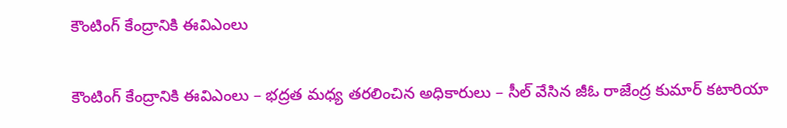కౌంటింగ్ కేంద్రానికి ఈవిఎంలు

కౌంటింగ్ కేంద్రానికి ఈవిఎంలు – భద్రత మధ్య తరలించిన అధికారులు – సీల్ వేసిన జీఓ రాజేంద్ర కుమార్ కటారియా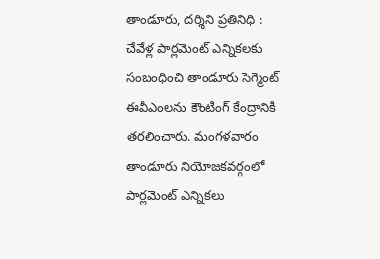తాండూరు, దర్శిని ప్రతినిధి : చేవేళ్ల పార్లమెంట్ ఎన్నికలకు సంబంధించి తాండూరు సెగ్మెంట్ ఈవీఎంలను కౌంటింగ్ కేంద్రానికి తరలించారు. మంగళవారం తాండూరు నియోజకవర్గంలో పార్లమెంట్ ఎన్నికలు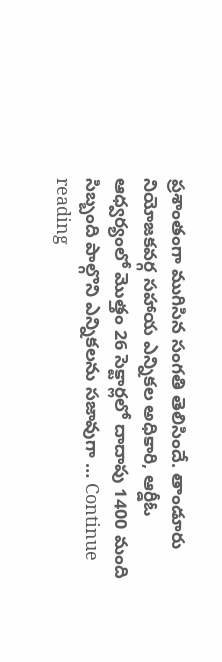ప్రశాంతంగా ముగిసిన సంగతి తెలిసిందే. తాండూరు నియోజకవర్గ సహాయ ఎన్నికల అధికారి, ఆర్డీఓ ఆధ్వర్యంలో మొత్తం 26 సెక్టార్లలో దాదాపు 1400 మంది సిబ్బంది పాల్గొని ఎన్నికలను సజావుగా … Continue reading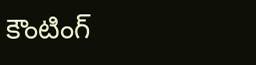కౌంటింగ్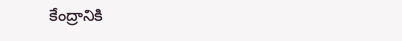కేంద్రానికి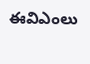ఈవిఎంలు